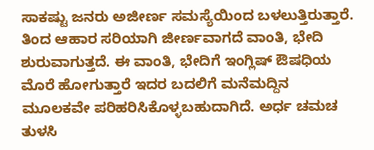ಸಾಕಷ್ಟು ಜನರು ಅಜೀರ್ಣ ಸಮಸ್ಯೆಯಿಂದ ಬಳಲುತ್ತಿರುತ್ತಾರೆ. ತಿಂದ ಆಹಾರ ಸರಿಯಾಗಿ ಜೀರ್ಣವಾಗದೆ ವಾಂತಿ, ಭೇದಿ ಶುರುವಾಗುತ್ತದೆ. ಈ ವಾಂತಿ, ಭೇದಿಗೆ ಇಂಗ್ಲಿಷ್ ಔಷಧಿಯ ಮೊರೆ ಹೋಗುತ್ತಾರೆ ಇದರ ಬದಲಿಗೆ ಮನೆಮದ್ದಿನ ಮೂಲಕವೇ ಪರಿಹರಿಸಿಕೊಳ್ಳಬಹುದಾಗಿದೆ. ಅರ್ಧ ಚಮಚ ತುಳಸಿ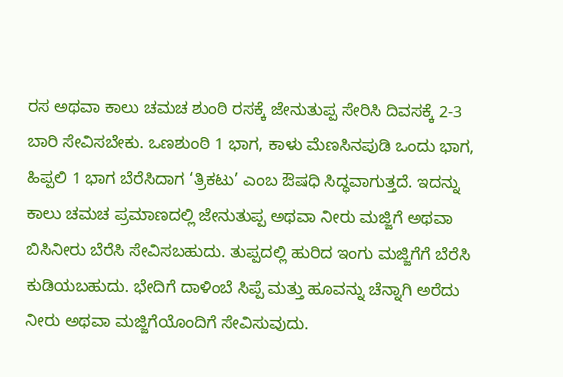ರಸ ಅಥವಾ ಕಾಲು ಚಮಚ ಶುಂಠಿ ರಸಕ್ಕೆ ಜೇನುತುಪ್ಪ ಸೇರಿಸಿ ದಿವಸಕ್ಕೆ 2-3 ಬಾರಿ ಸೇವಿಸಬೇಕು. ಒಣಶುಂಠಿ 1 ಭಾಗ, ಕಾಳು ಮೆಣಸಿನಪುಡಿ ಒಂದು ಭಾಗ, ಹಿಪ್ಪಲಿ 1 ಭಾಗ ಬೆರೆಸಿದಾಗ ‘ತ್ರಿಕಟು’ ಎಂಬ ಔಷಧಿ ಸಿದ್ಧವಾಗುತ್ತದೆ. ಇದನ್ನು ಕಾಲು ಚಮಚ ಪ್ರಮಾಣದಲ್ಲಿ ಜೇನುತುಪ್ಪ ಅಥವಾ ನೀರು ಮಜ್ಜಿಗೆ ಅಥವಾ ಬಿಸಿನೀರು ಬೆರೆಸಿ ಸೇವಿಸಬಹುದು. ತುಪ್ಪದಲ್ಲಿ ಹುರಿದ ಇಂಗು ಮಜ್ಜಿಗೆಗೆ ಬೆರೆಸಿ ಕುಡಿಯಬಹುದು. ಭೇದಿಗೆ ದಾಳಿಂಬೆ ಸಿಪ್ಪೆ ಮತ್ತು ಹೂವನ್ನು ಚೆನ್ನಾಗಿ ಅರೆದು ನೀರು ಅಥವಾ ಮಜ್ಜಿಗೆಯೊಂದಿಗೆ ಸೇವಿಸುವುದು.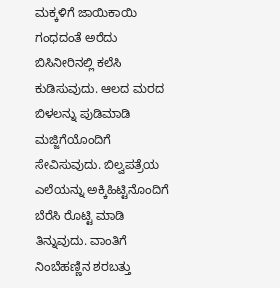ಮಕ್ಕಳಿಗೆ ಜಾಯಿಕಾಯಿ ಗಂಧದಂತೆ ಅರೆದು ಬಿಸಿನೀರಿನಲ್ಲಿ ಕಲೆಸಿ ಕುಡಿಸುವುದು. ಆಲದ ಮರದ ಬಿಳಲನ್ನು ಪುಡಿಮಾಡಿ ಮಜ್ಜಿಗೆಯೊಂದಿಗೆ ಸೇವಿಸುವುದು. ಬಿಲ್ವಪತ್ರೆಯ ಎಲೆಯನ್ನು ಅಕ್ಕಿಹಿಟ್ಟಿನೊಂದಿಗೆ ಬೆರೆಸಿ ರೊಟ್ಟಿ ಮಾಡಿ ತಿನ್ನುವುದು. ವಾಂತಿಗೆ ನಿಂಬೆಹಣ್ಣಿನ ಶರಬತ್ತು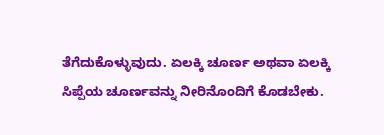ತೆಗೆದುಕೊಳ್ಳುವುದು. ಏಲಕ್ಕಿ ಚೂರ್ಣ ಅಥವಾ ಏಲಕ್ಕಿ ಸಿಪ್ಪೆಯ ಚೂರ್ಣವನ್ನು ನೀರಿನೊಂದಿಗೆ ಕೊಡಬೇಕು.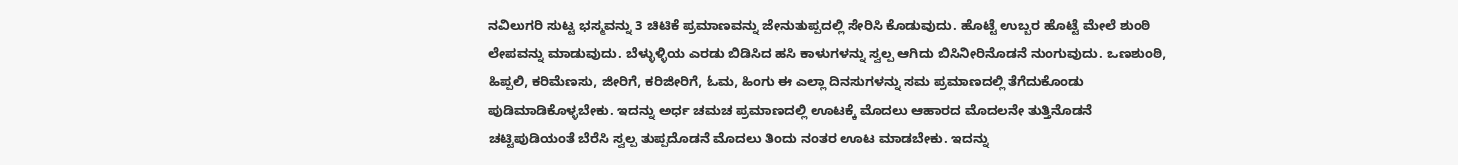ನವಿಲುಗರಿ ಸುಟ್ಟ ಭಸ್ಮವನ್ನು 3 ಚಿಟಿಕೆ ಪ್ರಮಾಣವನ್ನು ಜೇನುತುಪ್ಪದಲ್ಲಿ ಸೇರಿಸಿ ಕೊಡುವುದು. ಹೊಟ್ಟೆ ಉಬ್ಬರ ಹೊಟ್ಟೆ ಮೇಲೆ ಶುಂಠಿ ಲೇಪವನ್ನು ಮಾಡುವುದು. ಬೆಳ್ಳುಳ್ಳಿಯ ಎರಡು ಬಿಡಿಸಿದ ಹಸಿ ಕಾಳುಗಳನ್ನು ಸ್ವಲ್ಪ ಆಗಿದು ಬಿಸಿನೀರಿನೊಡನೆ ನುಂಗುವುದು. ಒಣಶುಂಠಿ, ಹಿಪ್ಪಲಿ, ಕರಿಮೆಣಸು, ಜೀರಿಗೆ, ಕರಿಜೀರಿಗೆ, ಓಮ, ಹಿಂಗು ಈ ಎಲ್ಲಾ ದಿನಸುಗಳನ್ನು ಸಮ ಪ್ರಮಾಣದಲ್ಲಿ ತೆಗೆದುಕೊಂಡು ಪುಡಿಮಾಡಿಕೊಳ್ಳಬೇಕು. ಇದನ್ನು ಅರ್ಧ ಚಮಚ ಪ್ರಮಾಣದಲ್ಲಿ ಊಟಕ್ಕೆ ಮೊದಲು ಆಹಾರದ ಮೊದಲನೇ ತುತ್ತಿನೊಡನೆ ಚಟ್ಟಿಪುಡಿಯಂತೆ ಬೆರೆಸಿ ಸ್ವಲ್ಪ ತುಪ್ಪದೊಡನೆ ಮೊದಲು ತಿಂದು ನಂತರ ಊಟ ಮಾಡಬೇಕು. ಇದನ್ನು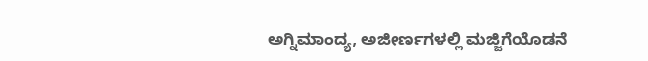ಅಗ್ನಿಮಾಂದ್ಯ, ಅಜೀರ್ಣಗಳಲ್ಲಿ ಮಜ್ಜಿಗೆಯೊಡನೆ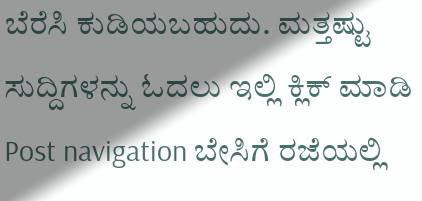ಬೆರೆಸಿ ಕುಡಿಯಬಹುದು. ಮತ್ತಷ್ಟು ಸುದ್ದಿಗಳನ್ನು ಓದಲು ಇಲ್ಲಿ ಕ್ಲಿಕ್ ಮಾಡಿ Post navigation ಬೇಸಿಗೆ ರಜೆಯಲ್ಲಿ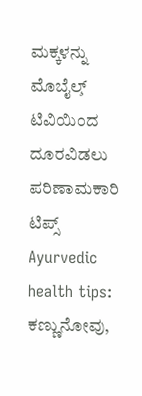ಮಕ್ಕಳನ್ನು ಮೊಬೈಲ್̧ ಟಿವಿಯಿಂದ ದೂರವಿಡಲು ಪರಿಣಾಮಕಾರಿ ಟಿಪ್ಸ್ Ayurvedic health tips: ಕಣ್ಣುನೋವು,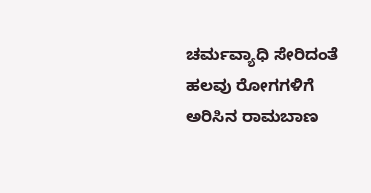ಚರ್ಮವ್ಯಾಧಿ ಸೇರಿದಂತೆ ಹಲವು ರೋಗಗಳಿಗೆ ಅರಿಸಿನ ರಾಮಬಾಣ